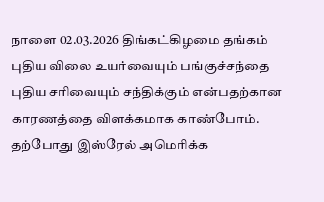நாளை 02.03.2026 திங்கட்கிழமை தங்கம் புதிய விலை உயர்வையும் பங்குச்சந்தை புதிய சரிவையும் சந்திக்கும் என்பதற்கான காரணத்தை விளக்கமாக காண்போம்.
தற்போது இஸ்ரேல் அமெரிக்க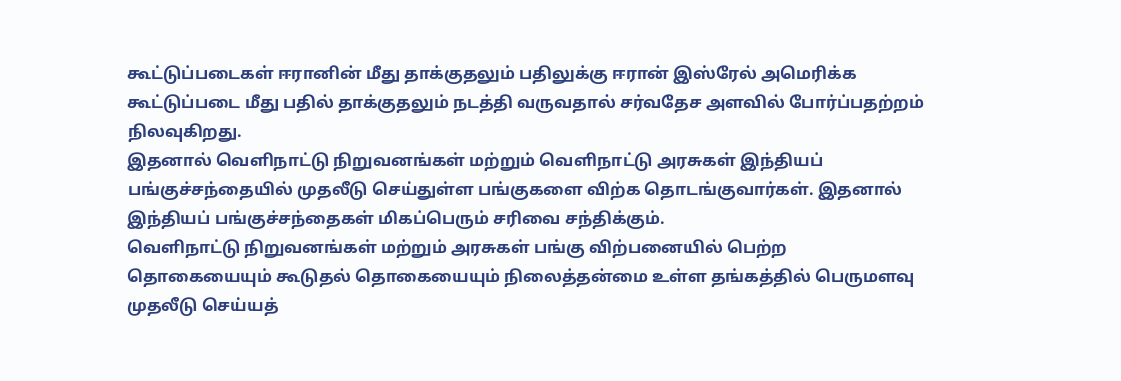கூட்டுப்படைகள் ஈரானின் மீது தாக்குதலும் பதிலுக்கு ஈரான் இஸ்ரேல் அமெரிக்க கூட்டுப்படை மீது பதில் தாக்குதலும் நடத்தி வருவதால் சர்வதேச அளவில் போர்ப்பதற்றம் நிலவுகிறது.
இதனால் வெளிநாட்டு நிறுவனங்கள் மற்றும் வெளிநாட்டு அரசுகள் இந்தியப் பங்குச்சந்தையில் முதலீடு செய்துள்ள பங்குகளை விற்க தொடங்குவார்கள். இதனால் இந்தியப் பங்குச்சந்தைகள் மிகப்பெரும் சரிவை சந்திக்கும்.
வெளிநாட்டு நிறுவனங்கள் மற்றும் அரசுகள் பங்கு விற்பனையில் பெற்ற தொகையையும் கூடுதல் தொகையையும் நிலைத்தன்மை உள்ள தங்கத்தில் பெருமளவு முதலீடு செய்யத்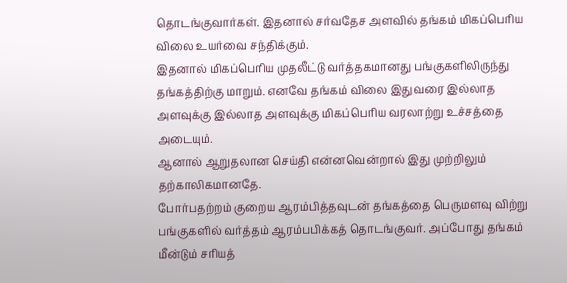தொடங்குவார்கள். இதனால் சர்வதேச அளவில் தங்கம் மிகப்பெரிய விலை உயர்வை சந்திக்கும்.
இதனால் மிகப்பெரிய முதலீட்டு வர்த்தகமானது பங்குகளிலிருந்து தங்கத்திற்கு மாறும். எனவே தங்கம் விலை இதுவரை இல்லாத அளவுக்கு இல்லாத அளவுக்கு மிகப்பெரிய வரலாற்று உச்சத்தை அடையும்.
ஆனால் ஆறுதலான செய்தி என்னவென்றால் இது முற்றிலும் தற்காலிகமானதே.
போர்பதற்றம் குறைய ஆரம்பித்தவுடன் தங்கத்தை பெருமளவு விற்று பங்குகளில் வர்த்தம் ஆரம்பபிக்கத் தொடங்குவர். அப்போது தங்கம் மீன்டும் சரியத்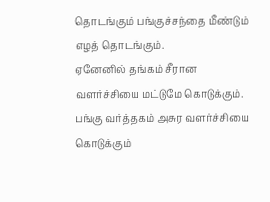தொடங்கும் பங்குச்சந்தை மீண்டும் எழத் தொடங்கும்.
ஏனேனில் தங்கம் சீரான வளர்ச்சியை மட்டுமே கொடுக்கும். பங்கு வர்த்தகம் அசுர வளர்ச்சியை கொடுக்கும்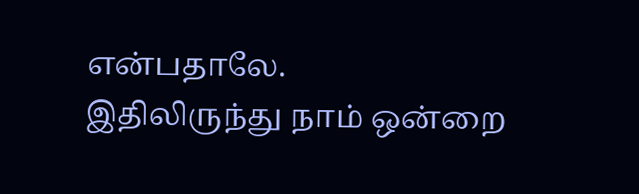என்பதாலே.
இதிலிருந்து நாம் ஒன்றை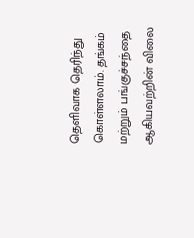தெளிவாக தெரிந்து கொள்ளலாம். தங்கம் மற்றும் பங்குச்சந்தை ஆகியவற்றின் விலை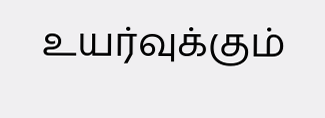உயர்வுக்கும்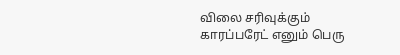விலை சரிவுக்கும் காரப்பரேட் எனும் பெரு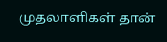முதலாளிகள் தான்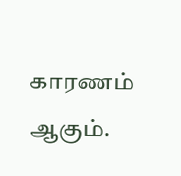காரணம் ஆகும்.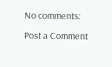No comments:
Post a Comment